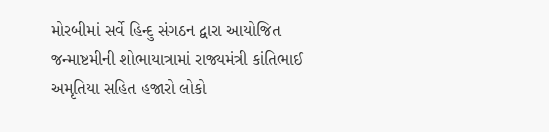મોરબીમાં સર્વે હિન્દુ સંગઠન દ્વારા આયોજિત જન્માષ્ટમીની શોભાયાત્રામાં રાજ્યમંત્રી કાંતિભાઈ અમૃતિયા સહિત હજારો લોકો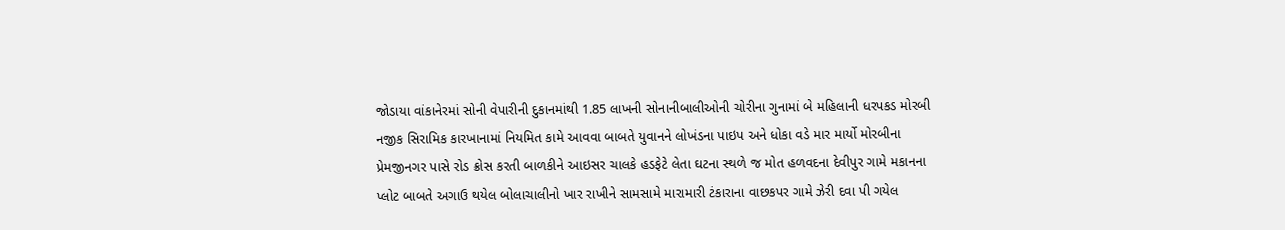જોડાયા વાંકાનેરમાં સોની વેપારીની દુકાનમાંથી 1.85 લાખની સોનાનીબાલીઓની ચોરીના ગુનામાં બે મહિલાની ધરપકડ મોરબી નજીક સિરામિક કારખાનામાં નિયમિત કામે આવવા બાબતે યુવાનને લોખંડના પાઇપ અને ધોકા વડે માર માર્યો મોરબીના પ્રેમજીનગર પાસે રોડ ક્રોસ કરતી બાળકીને આઇસર ચાલકે હડફેટે લેતા ઘટના સ્થળે જ મોત હળવદના દેવીપુર ગામે મકાનના પ્લોટ બાબતે અગાઉ થયેલ બોલાચાલીનો ખાર રાખીને સામસામે મારામારી ટંકારાના વાછકપર ગામે ઝેરી દવા પી ગયેલ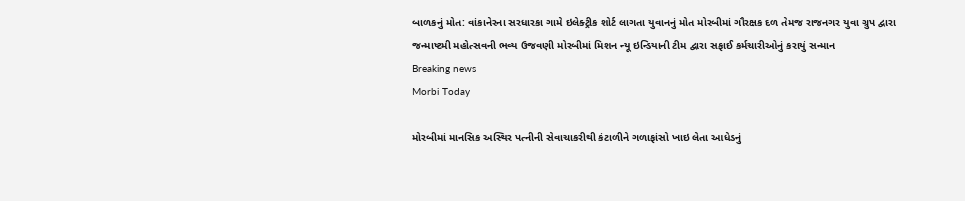બાળકનું મોત: વાંકાનેરના સરધારકા ગામે ઇલેક્ટ્રીક શોર્ટ લાગતા યુવાનનું મોત મોરબીમાં ગૌરક્ષક દળ તેમજ રાજનગર યુવા ગ્રુપ દ્વારા જન્માષ્ટમી મહોત્સવની ભવ્ય ઉજવણી મોરબીમાં મિશન ન્યૂ ઇન્ડિયાની ટીમ દ્વારા સફાઈ કર્મચારીઓનું કરાયું સન્માન
Breaking news
Morbi Today

મોરબીમાં માનસિક અસ્થિર પત્નીની સેવાચાકરીથી કંટાળીને ગળાફાંસો ખાઇ લેતા આધેડનું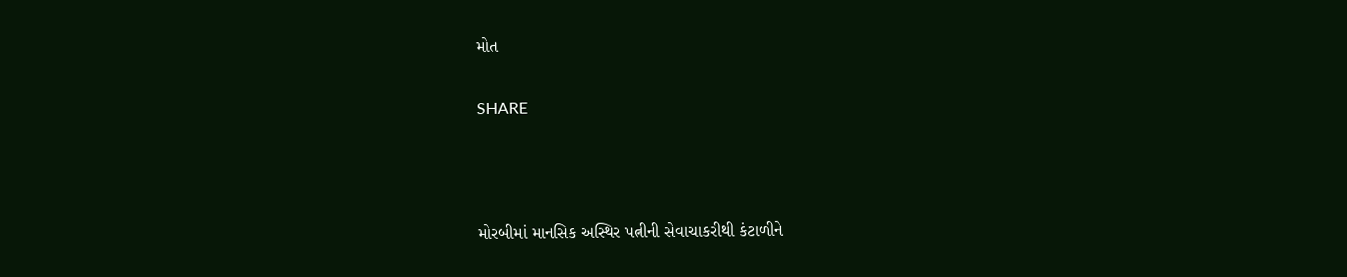મોત


SHARE





મોરબીમાં માનસિક અસ્થિર પત્નીની સેવાચાકરીથી કંટાળીને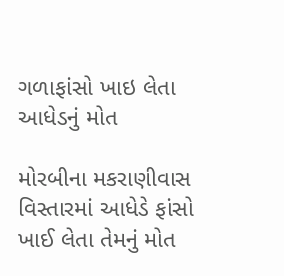ગળાફાંસો ખાઇ લેતા આધેડનું મોત

મોરબીના મકરાણીવાસ વિસ્તારમાં આધેડે ફાંસો ખાઈ લેતા તેમનું મોત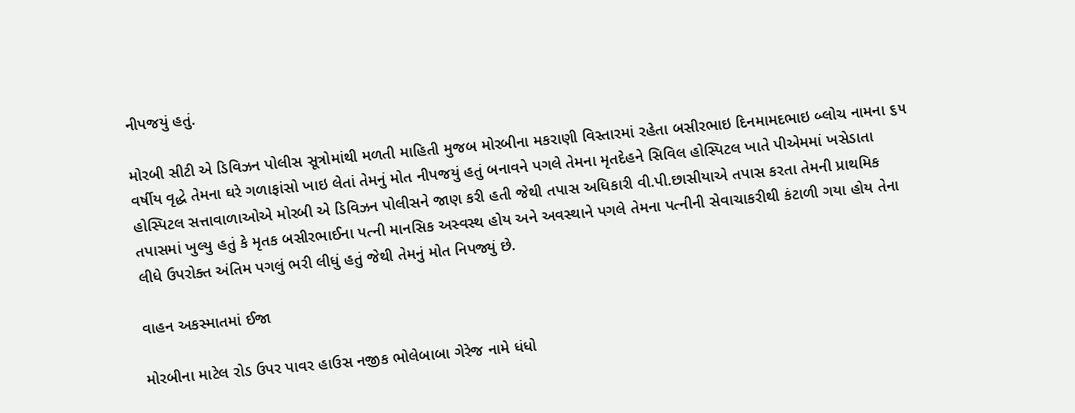નીપજયું હતું.

મોરબી સીટી એ ડિવિઝન પોલીસ સૂત્રોમાંથી મળતી માહિતી મુજબ મોરબીના મકરાણી વિસ્તારમાં રહેતા બસીરભાઇ દિનમામદભાઇ બ્લોચ નામના ૬૫ વર્ષીય વૃદ્ધે તેમના ઘરે ગળાફાંસો ખાઇ લેતાં તેમનું મોત નીપજયું હતું બનાવને પગલે તેમના મૃતદેહને સિવિલ હોસ્પિટલ ખાતે પીએમમાં ખસેડાતા હોસ્પિટલ સત્તાવાળાઓએ મોરબી એ ડિવિઝન પોલીસને જાણ કરી હતી જેથી તપાસ અધિકારી વી.પી.છાસીયાએ તપાસ કરતા તેમની પ્રાથમિક તપાસમાં ખુલ્યુ હતું કે મૃતક બસીરભાઈના પત્ની માનસિક અસ્વસ્થ હોય અને અવસ્થાને પગલે તેમના પત્નીની સેવાચાકરીથી કંટાળી ગયા હોય તેના લીધે ઉપરોક્ત અંતિમ પગલું ભરી લીધું હતું જેથી તેમનું મોત નિપજ્યું છે.

વાહન અકસ્માતમાં ઈજા

મોરબીના માટેલ રોડ ઉપર પાવર હાઉસ નજીક ભોલેબાબા ગેરેજ નામે ધંધો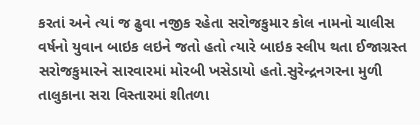કરતાં અને ત્યાં જ ઢુવા નજીક રહેતા સરોજકુમાર કોલ નામનો ચાલીસ વર્ષનો યુવાન બાઇક લઇને જતો હતો ત્યારે બાઇક સ્લીપ થતા ઈજાગ્રસ્ત સરોજકુમારને સારવારમાં મોરબી ખસેડાયો હતો.સુરેન્દ્રનગરના મુળી તાલુકાના સરા વિસ્તારમાં શીતળા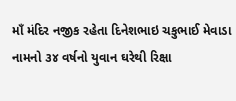માઁ મંદિર નજીક રહેતા દિનેશભાઇ ચકુભાઈ મેવાડા નામનો ૩૪ વર્ષનો યુવાન ઘરેથી રિક્ષા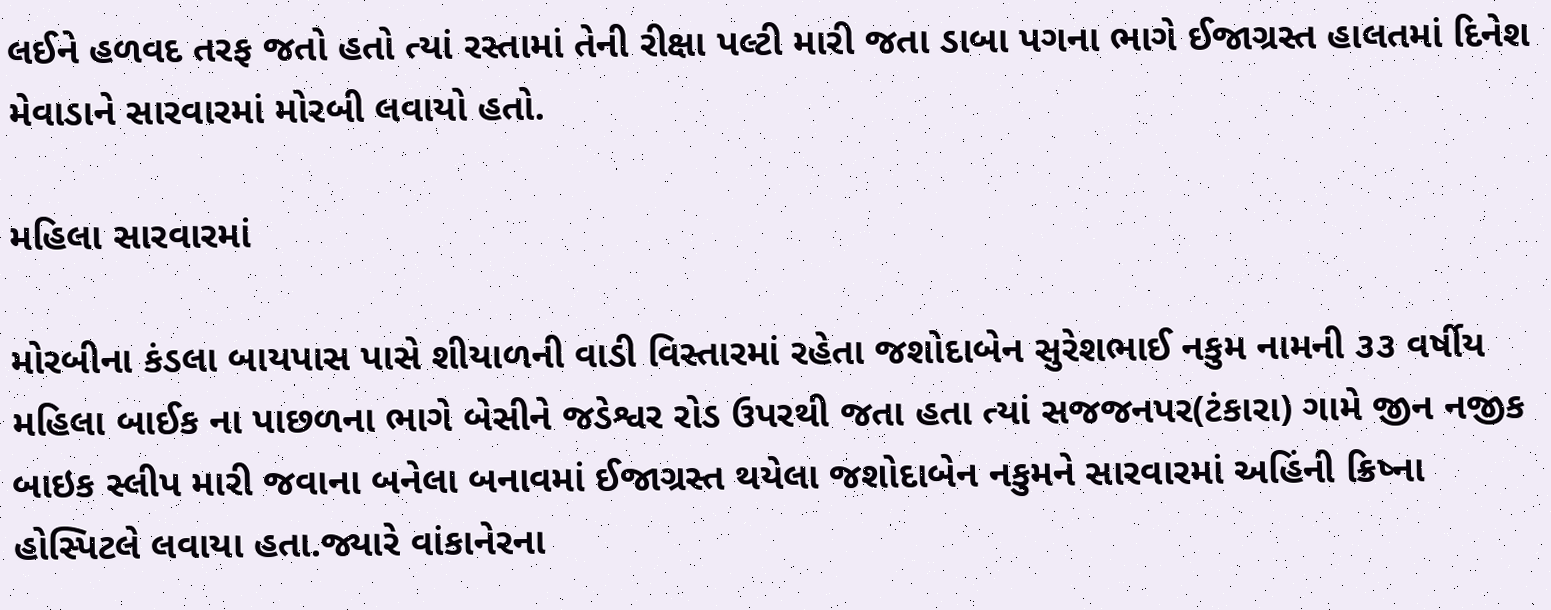લઈને હળવદ તરફ જતો હતો ત્યાં રસ્તામાં તેની રીક્ષા પલ્ટી મારી જતા ડાબા પગના ભાગે ઈજાગ્રસ્ત હાલતમાં દિનેશ મેવાડાને સારવારમાં મોરબી લવાયો હતો.

મહિલા સારવારમાં

મોરબીના કંડલા બાયપાસ પાસે શીયાળની વાડી વિસ્તારમાં રહેતા જશોદાબેન સુરેશભાઈ નકુમ નામની ૩૩ વર્ષીય મહિલા બાઈક ના પાછળના ભાગે બેસીને જડેશ્વર રોડ ઉપરથી જતા હતા ત્યાં સજજનપર(ટંકારા) ગામે જીન નજીક બાઇક સ્લીપ મારી જવાના બનેલા બનાવમાં ઈજાગ્રસ્ત થયેલા જશોદાબેન નકુમને સારવારમાં અહિંની ક્રિષ્ના હોસ્પિટલે લવાયા હતા.જ્યારે વાંકાનેરના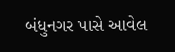બંધુનગર પાસે આવેલ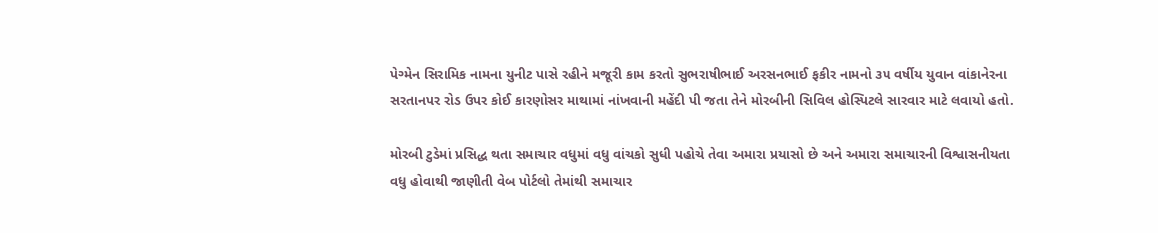પેગ્મેન સિરામિક નામના યુનીટ પાસે રહીને મજૂરી કામ કરતો સુભરાષીભાઈ અરસનભાઈ ફકીર નામનો ૩૫ વર્ષીય યુવાન વાંકાનેરના સરતાનપર રોડ ઉપર કોઈ કારણોસર માથામાં નાંખવાની મહેંદી પી જતા તેને મોરબીની સિવિલ હોસ્પિટલે સારવાર માટે લવાયો હતો.

મોરબી ટુડેમાં પ્રસિદ્ધ થતા સમાચાર વધુમાં વધુ વાંચકો સુધી પહોચે તેવા અમારા પ્રયાસો છે અને અમારા સમાચારની વિશ્વાસનીયતા વધુ હોવાથી જાણીતી વેબ પોર્ટલો તેમાંથી સમાચાર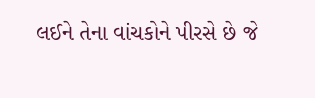લઈને તેના વાંચકોને પીરસે છે જે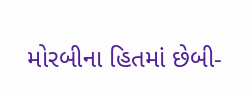મોરબીના હિતમાં છેબી-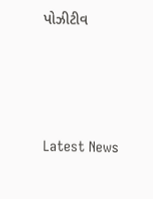પોઝીટીવ




Latest News